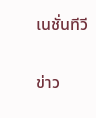เนชั่นทีวี

ข่าว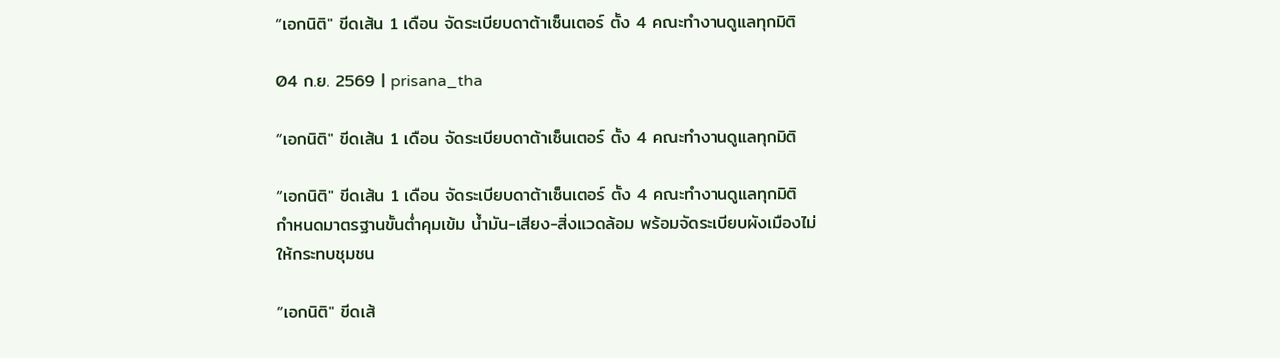“เอกนิติ" ขีดเส้น 1 เดือน จัดระเบียบดาต้าเซ็นเตอร์ ตั้ง 4 คณะทำงานดูแลทุกมิติ

04 ก.ย. 2569 | prisana_tha

“เอกนิติ" ขีดเส้น 1 เดือน จัดระเบียบดาต้าเซ็นเตอร์ ตั้ง 4 คณะทำงานดูแลทุกมิติ

“เอกนิติ" ขีดเส้น 1 เดือน จัดระเบียบดาต้าเซ็นเตอร์ ตั้ง 4 คณะทำงานดูแลทุกมิติ กำหนดมาตรฐานขั้นต่ำคุมเข้ม น้ำมัน-เสียง-สิ่งแวดล้อม พร้อมจัดระเบียบผังเมืองไม่ให้กระทบชุมชน

“เอกนิติ" ขีดเส้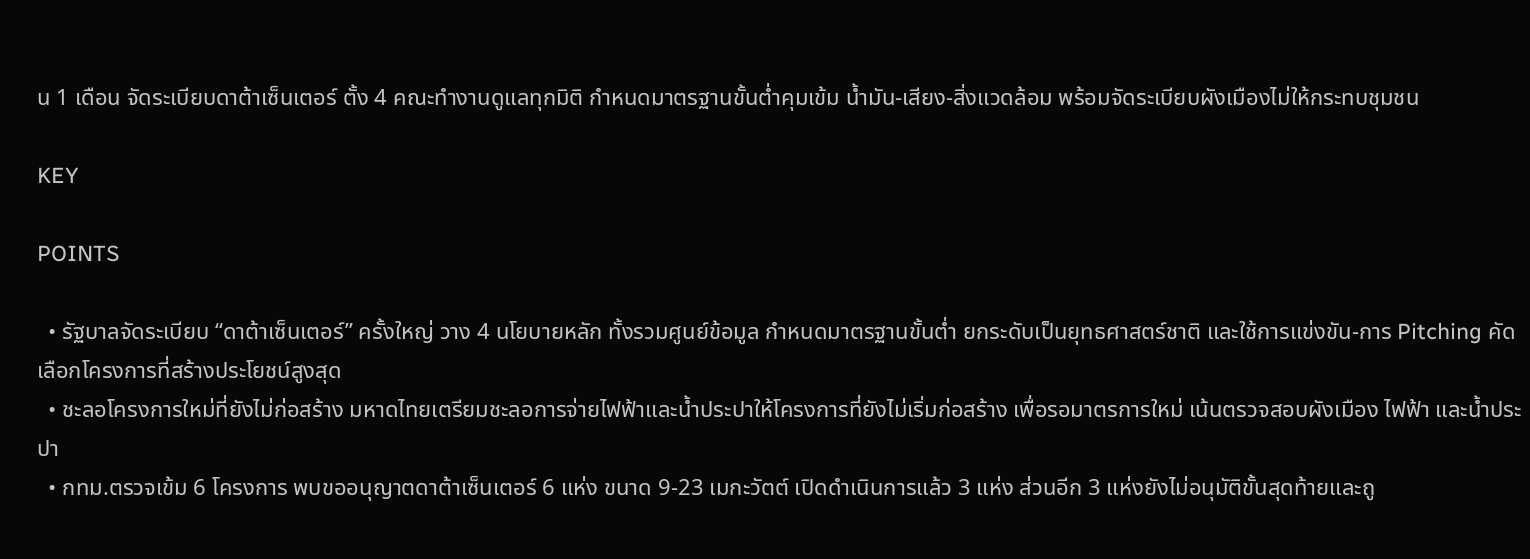น 1 เดือน จัดระเบียบดาต้าเซ็นเตอร์ ตั้ง 4 คณะทำงานดูแลทุกมิติ กำหนดมาตรฐานขั้นต่ำคุมเข้ม น้ำมัน-เสียง-สิ่งแวดล้อม พร้อมจัดระเบียบผังเมืองไม่ให้กระทบชุมชน

KEY

POINTS

  • รัฐบาลจัดระเบียบ “ดาต้าเซ็นเตอร์” ครั้งใหญ่ วาง 4 นโยบายหลัก ทั้งรวมศูนย์ข้อมูล กำหนดมาตรฐานขั้นต่ำ ยกระดับเป็นยุทธศาสตร์ชาติ และใช้การแข่งขัน-การ Pitching คัดเลือกโครงการที่สร้างประโยชน์สูงสุด
  • ชะลอโครงการใหม่ที่ยังไม่ก่อสร้าง มหาดไทยเตรียมชะลอการจ่ายไฟฟ้าและน้ำประปาให้โครงการที่ยังไม่เริ่มก่อสร้าง เพื่อรอมาตรการใหม่ เน้นตรวจสอบผังเมือง ไฟฟ้า และน้ำประปา
  • กทม.ตรวจเข้ม 6 โครงการ พบขออนุญาตดาต้าเซ็นเตอร์ 6 แห่ง ขนาด 9-23 เมกะวัตต์ เปิดดำเนินการแล้ว 3 แห่ง ส่วนอีก 3 แห่งยังไม่อนุมัติขั้นสุดท้ายและถู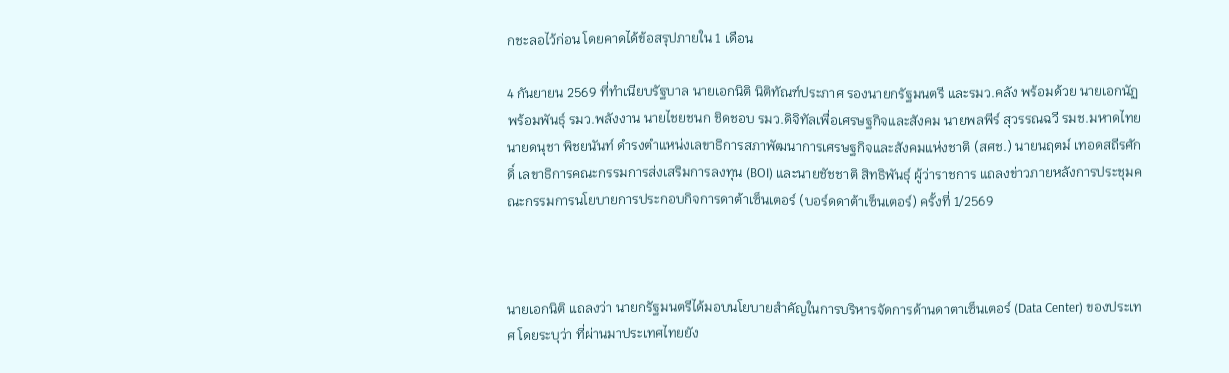กชะลอไว้ก่อน โดยคาดได้ข้อสรุปภายใน 1 เดือน

4 กันยายน 2569 ที่ทำเนียบรัฐบาล นายเอกนิติ นิติทัณฑ์ประภาศ รองนายกรัฐมนตรี และรมว.คลัง พร้อมด้วย นายเอกนัฏ พร้อมพันธุ์ รมว.พลังงาน นายไชยชนก ชิดชอบ รมว.ดิจิทัลเพื่อเศรษฐกิจและสังคม นายพลพีร์ สุวรรณฉวี รมช.มหาดไทย นายดนุชา พิชยนันท์ ดำรงตำแหน่งเลขาธิการสภาพัฒนาการเศรษฐกิจและสังคมแห่งชาติ (สศช.) นายนฤตม์ เทอดสถีรศักดิ์ เลขาธิการคณะกรรมการส่งเสริมการลงทุน (BOI) และนายชัชชาติ สิทธิพันธุ์ ผู้ว่าราชการ แถลงข่าวภายหลังการประชุมคณะกรรมการนโยบายการประกอบกิจการดาต้าเซ็นเตอร์ (บอร์ดดาต้าเซ็นเตอร์) ครั้งที่ 1/2569



นายเอกนิติ แถลงว่า นายกรัฐมนตรีได้มอบนโยบายสำคัญในการบริหารจัดการด้านดาตาเซ็นเตอร์ (Data Center) ของประเทศ โดยระบุว่า ที่ผ่านมาประเทศไทยยัง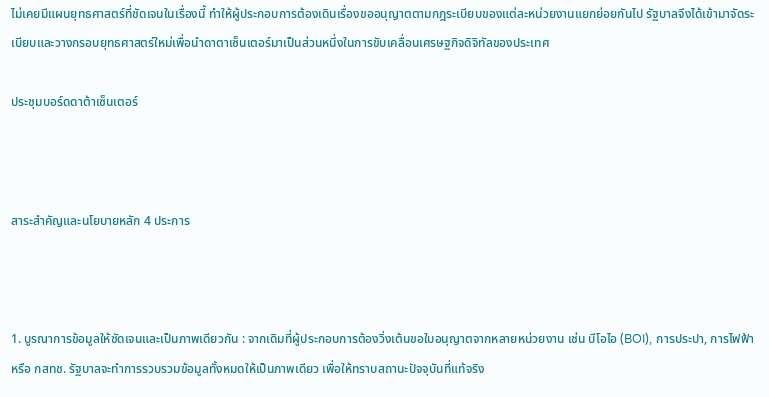ไม่เคยมีแผนยุทธศาสตร์ที่ชัดเจนในเรื่องนี้ ทำให้ผู้ประกอบการต้องเดินเรื่องขออนุญาตตามกฎระเบียบของแต่ละหน่วยงานแยกย่อยกันไป รัฐบาลจึงได้เข้ามาจัดระเบียบและวางกรอบยุทธศาสตร์ใหม่เพื่อนำดาตาเซ็นเตอร์มาเป็นส่วนหนึ่งในการขับเคลื่อนเศรษฐกิจดิจิทัลของประเทศ

ประชุมบอร์ดดาต้าเซ็นเตอร์



สาระสำคัญและนโยบายหลัก 4 ประการ



1. บูรณาการข้อมูลให้ชัดเจนและเป็นภาพเดียวกัน : จากเดิมที่ผู้ประกอบการต้องวิ่งเต้นขอใบอนุญาตจากหลายหน่วยงาน เช่น บีโอไอ (BOI), การประปา, การไฟฟ้า หรือ กสทช. รัฐบาลจะทำการรวบรวมข้อมูลทั้งหมดให้เป็นภาพเดียว เพื่อให้ทราบสถานะปัจจุบันที่แท้จริง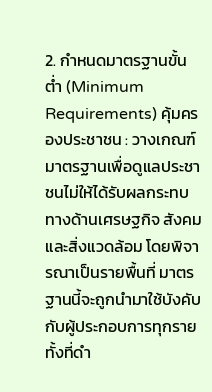2. กำหนดมาตรฐานขั้นต่ำ (Minimum Requirements) คุ้มครองประชาชน : วางเกณฑ์มาตรฐานเพื่อดูแลประชาชนไม่ให้ได้รับผลกระทบทางด้านเศรษฐกิจ สังคม และสิ่งแวดล้อม โดยพิจารณาเป็นรายพื้นที่ มาตรฐานนี้จะถูกนำมาใช้บังคับกับผู้ประกอบการทุกราย ทั้งที่ดำ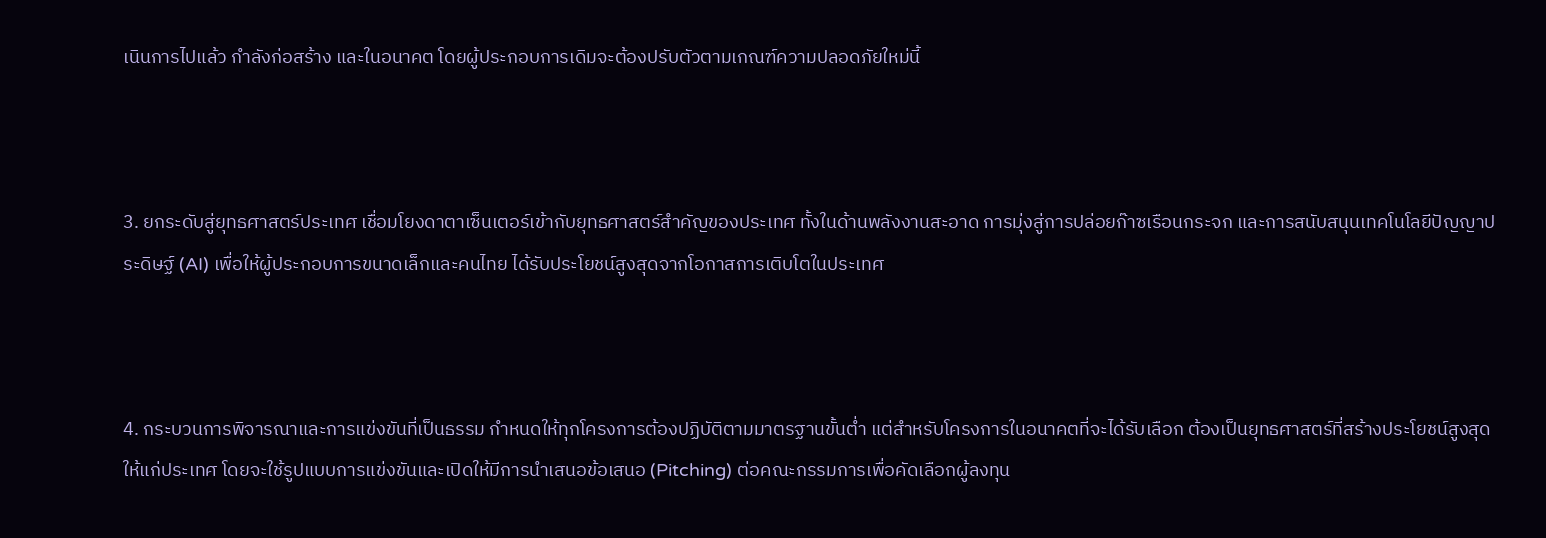เนินการไปแล้ว กำลังก่อสร้าง และในอนาคต โดยผู้ประกอบการเดิมจะต้องปรับตัวตามเกณฑ์ความปลอดภัยใหม่นี้



3. ยกระดับสู่ยุทธศาสตร์ประเทศ เชื่อมโยงดาตาเซ็นเตอร์เข้ากับยุทธศาสตร์สำคัญของประเทศ ทั้งในด้านพลังงานสะอาด การมุ่งสู่การปล่อยก๊าซเรือนกระจก และการสนับสนุนเทคโนโลยีปัญญาประดิษฐ์ (AI) เพื่อให้ผู้ประกอบการขนาดเล็กและคนไทย ได้รับประโยชน์สูงสุดจากโอกาสการเติบโตในประเทศ



4. กระบวนการพิจารณาและการแข่งขันที่เป็นธรรม กำหนดให้ทุกโครงการต้องปฏิบัติตามมาตรฐานขั้นต่ำ แต่สำหรับโครงการในอนาคตที่จะได้รับเลือก ต้องเป็นยุทธศาสตร์ที่สร้างประโยชน์สูงสุดให้แก่ประเทศ โดยจะใช้รูปแบบการแข่งขันและเปิดให้มีการนำเสนอข้อเสนอ (Pitching) ต่อคณะกรรมการเพื่อคัดเลือกผู้ลงทุน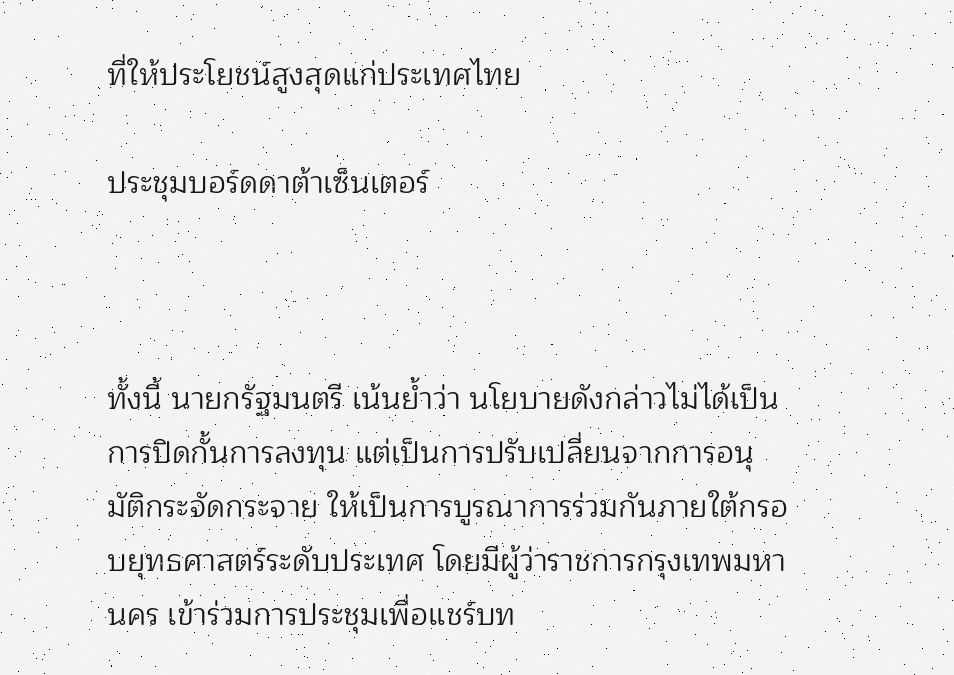ที่ให้ประโยชน์สูงสุดแก่ประเทศไทย

ประชุมบอร์ดดาต้าเซ็นเตอร์



ทั้งนี้ นายกรัฐมนตรี เน้นย้ำว่า นโยบายดังกล่าวไม่ได้เป็นการปิดกั้นการลงทุน แต่เป็นการปรับเปลี่ยนจากการอนุมัติกระจัดกระจาย ให้เป็นการบูรณาการร่วมกันภายใต้กรอบยุทธศาสตร์ระดับประเทศ โดยมีผู้ว่าราชการกรุงเทพมหานคร เข้าร่วมการประชุมเพื่อแชร์บท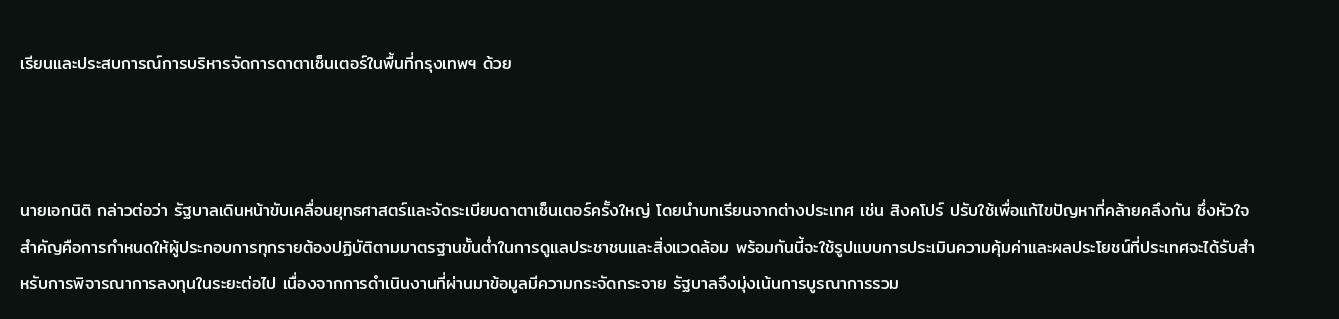เรียนและประสบการณ์การบริหารจัดการดาตาเซ็นเตอร์ในพื้นที่กรุงเทพฯ ด้วย



นายเอกนิติ กล่าวต่อว่า รัฐบาลเดินหน้าขับเคลื่อนยุทธศาสตร์และจัดระเบียบดาตาเซ็นเตอร์ครั้งใหญ่ โดยนำบทเรียนจากต่างประเทศ เช่น สิงคโปร์ ปรับใช้เพื่อแก้ไขปัญหาที่คล้ายคลึงกัน ซึ่งหัวใจสำคัญคือการกำหนดให้ผู้ประกอบการทุกรายต้องปฏิบัติตามมาตรฐานขั้นต่ำในการดูแลประชาชนและสิ่งแวดล้อม พร้อมกันนี้จะใช้รูปแบบการประเมินความคุ้มค่าและผลประโยชน์ที่ประเทศจะได้รับสำหรับการพิจารณาการลงทุนในระยะต่อไป เนื่องจากการดำเนินงานที่ผ่านมาข้อมูลมีความกระจัดกระจาย รัฐบาลจึงมุ่งเน้นการบูรณาการรวม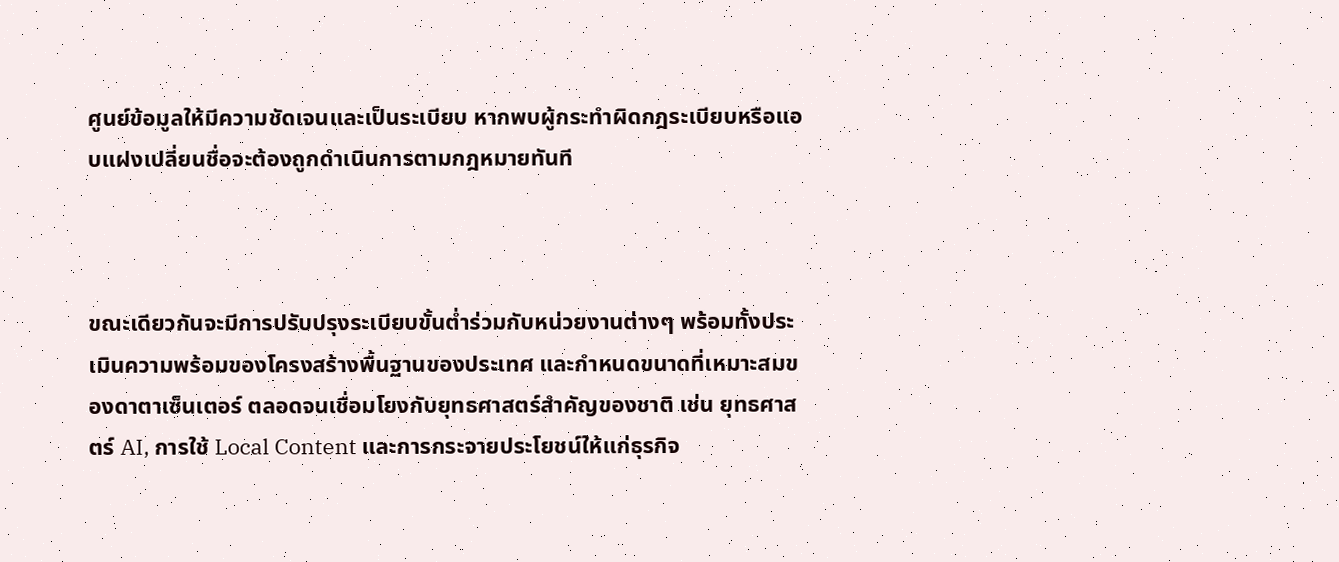ศูนย์ข้อมูลให้มีความชัดเจนและเป็นระเบียบ หากพบผู้กระทำผิดกฎระเบียบหรือแอบแฝงเปลี่ยนชื่อจะต้องถูกดำเนินการตามกฎหมายทันที



ขณะเดียวกันจะมีการปรับปรุงระเบียบขั้นต่ำร่วมกับหน่วยงานต่างๆ พร้อมทั้งประเมินความพร้อมของโครงสร้างพื้นฐานของประเทศ และกำหนดขนาดที่เหมาะสมของดาตาเซ็นเตอร์ ตลอดจนเชื่อมโยงกับยุทธศาสตร์สำคัญของชาติ เช่น ยุทธศาสตร์ AI, การใช้ Local Content และการกระจายประโยชน์ให้แก่ธุรกิจ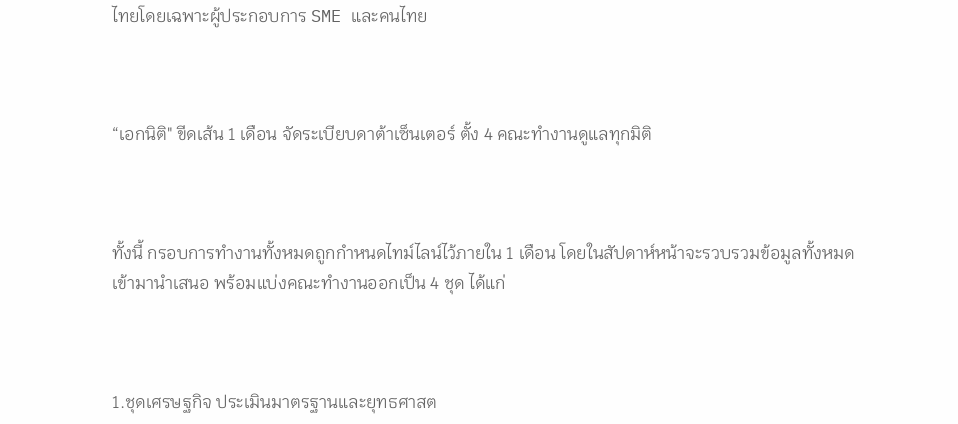ไทยโดยเฉพาะผู้ประกอบการ SME และคนไทย



“เอกนิติ" ขีดเส้น 1 เดือน จัดระเบียบดาต้าเซ็นเตอร์ ตั้ง 4 คณะทำงานดูแลทุกมิติ



ทั้งนี้ กรอบการทำงานทั้งหมดถูกกำหนดไทม์ไลน์ไว้ภายใน 1 เดือน โดยในสัปดาห์หน้าจะรวบรวมข้อมูลทั้งหมดเข้ามานำเสนอ พร้อมแบ่งคณะทำงานออกเป็น 4 ชุด ได้แก่



1.ชุดเศรษฐกิจ ประเมินมาตรฐานและยุทธศาสต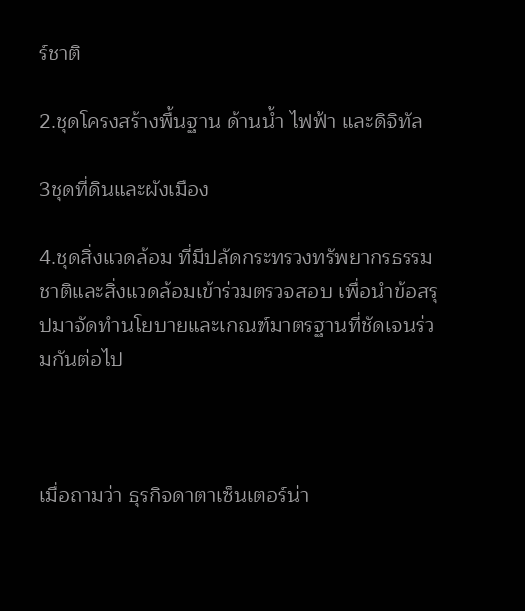ร์ชาติ

2.ชุดโครงสร้างพื้นฐาน ด้านน้ำ ไฟฟ้า และดิจิทัล

3ชุดที่ดินและผังเมือง

4.ชุดสิ่งแวดล้อม ที่มีปลัดกระทรวงทรัพยากรธรรมชาติและสิ่งแวดล้อมเข้าร่วมตรวจสอบ เพื่อนำข้อสรุปมาจัดทำนโยบายและเกณฑ์มาตรฐานที่ชัดเจนร่วมกันต่อไป



เมื่อถามว่า ธุรกิจดาตาเซ็นเตอร์น่า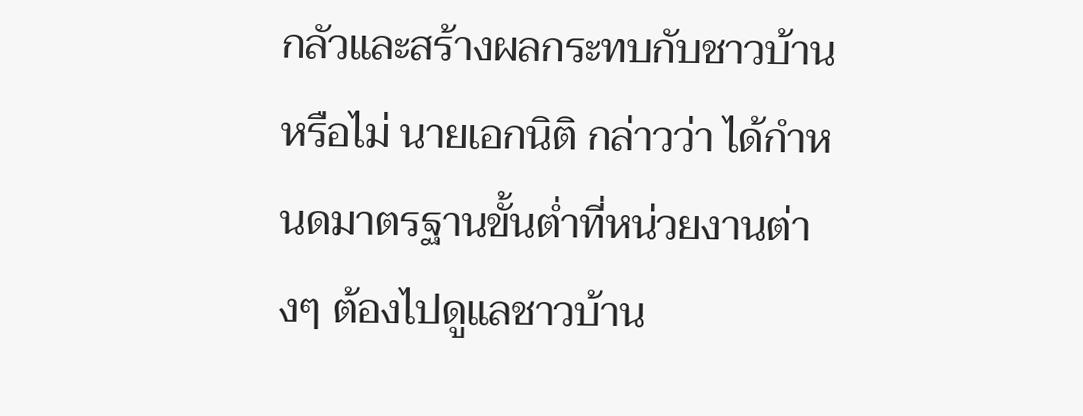กลัวและสร้างผลกระทบกับชาวบ้านหรือไม่ นายเอกนิติ กล่าวว่า ได้กำหนดมาตรฐานขั้นต่ำที่หน่วยงานต่างๆ ต้องไปดูแลชาวบ้าน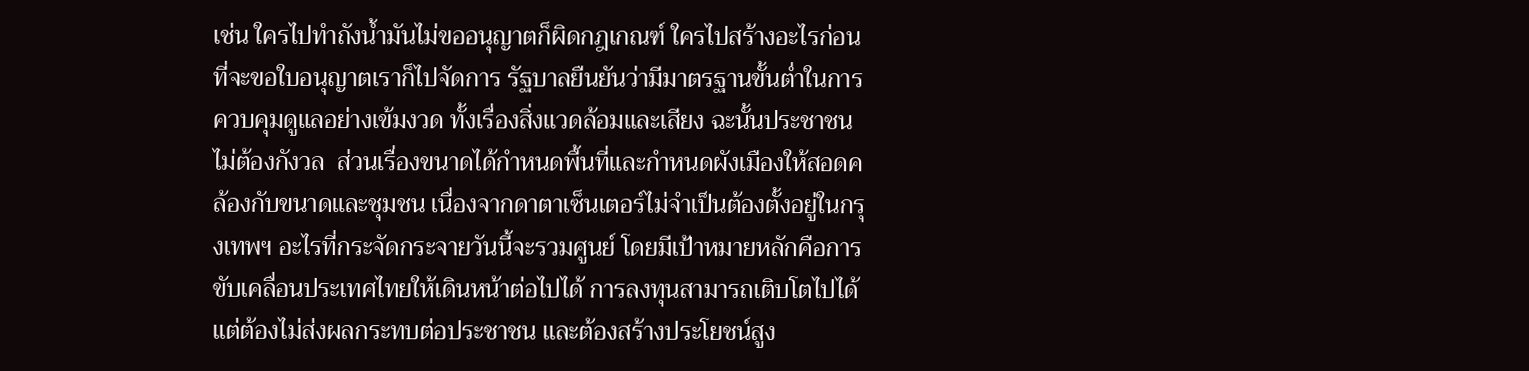เช่น ใครไปทำถังน้ำมันไม่ขออนุญาตก็ผิดกฎเกณฑ์ ใครไปสร้างอะไรก่อนที่จะขอใบอนุญาตเราก็ไปจัดการ รัฐบาลยืนยันว่ามีมาตรฐานขั้นต่ำในการควบคุมดูแลอย่างเข้มงวด ทั้งเรื่องสิ่งแวดล้อมและเสียง ฉะนั้นประชาชนไม่ต้องกังวล  ส่วนเรื่องขนาดได้กำหนดพื้นที่และกำหนดผังเมืองให้สอดคล้องกับขนาดและชุมชน เนื่องจากดาตาเซ็นเตอร์ไม่จำเป็นต้องตั้งอยู่ในกรุงเทพฯ อะไรที่กระจัดกระจายวันนี้จะรวมศูนย์ โดยมีเป้าหมายหลักคือการขับเคลื่อนประเทศไทยให้เดินหน้าต่อไปได้ การลงทุนสามารถเติบโตไปได้ แต่ต้องไม่ส่งผลกระทบต่อประชาชน และต้องสร้างประโยชน์สูง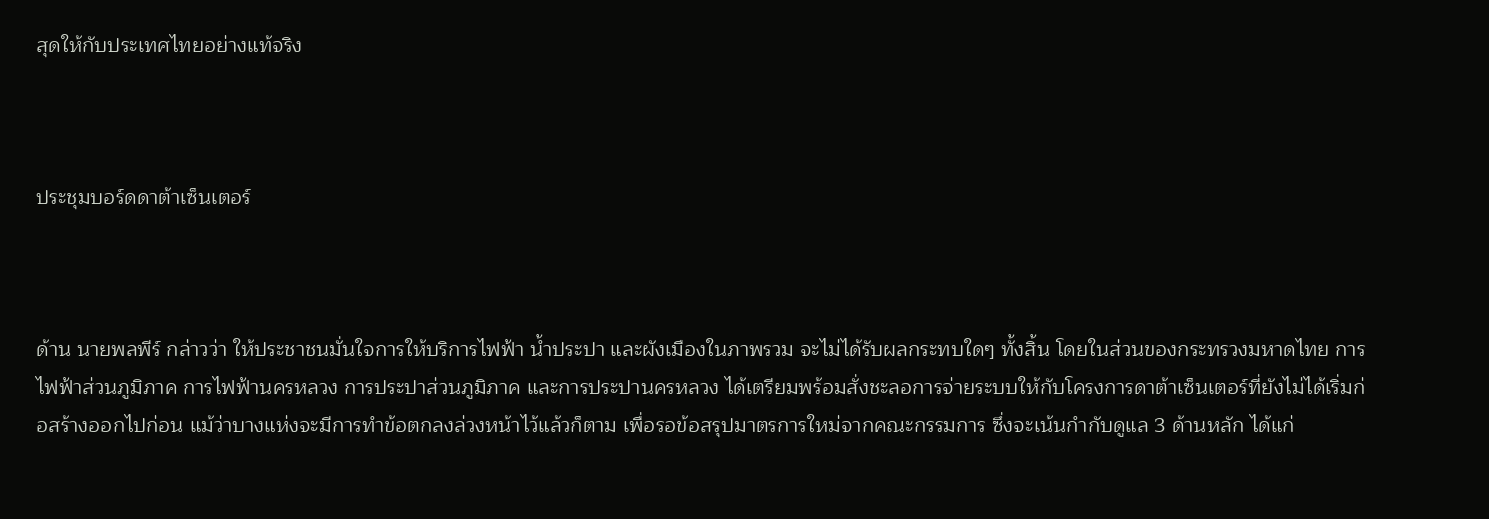สุดให้กับประเทศไทยอย่างแท้จริง



ประชุมบอร์ดดาต้าเซ็นเตอร์



ด้าน นายพลพีร์ กล่าวว่า ให้ประชาชนมั่นใจการให้บริการไฟฟ้า น้ำประปา และผังเมืองในภาพรวม จะไม่ได้รับผลกระทบใดๆ ทั้งสิ้น โดยในส่วนของกระทรวงมหาดไทย การไฟฟ้าส่วนภูมิภาค การไฟฟ้านครหลวง การประปาส่วนภูมิภาค และการประปานครหลวง ได้เตรียมพร้อมสั่งชะลอการจ่ายระบบให้กับโครงการดาต้าเซ็นเตอร์ที่ยังไม่ได้เริ่มก่อสร้างออกไปก่อน แม้ว่าบางแห่งจะมีการทำข้อตกลงล่วงหน้าไว้แล้วก็ตาม เพื่อรอข้อสรุปมาตรการใหม่จากคณะกรรมการ ซึ่งจะเน้นกำกับดูแล 3 ด้านหลัก ได้แก่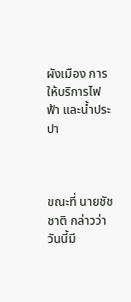ผังเมือง การให้บริการไฟฟ้า และน้ำประปา



ขณะที่ นายชัชชาติ กล่าวว่า วันนี้มี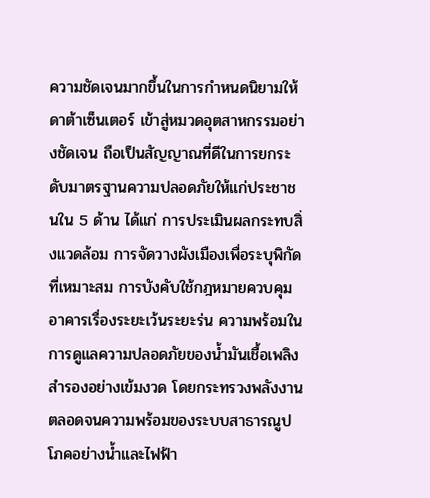ความชัดเจนมากขึ้นในการกำหนดนิยามให้ดาต้าเซ็นเตอร์ เข้าสู่หมวดอุตสาหกรรมอย่างชัดเจน ถือเป็นสัญญาณที่ดีในการยกระดับมาตรฐานความปลอดภัยให้แก่ประชาชนใน 5 ด้าน ได้แก่ การประเมินผลกระทบสิ่งแวดล้อม การจัดวางผังเมืองเพื่อระบุพิกัดที่เหมาะสม การบังคับใช้กฎหมายควบคุมอาคารเรื่องระยะเว้นระยะร่น ความพร้อมในการดูแลความปลอดภัยของน้ำมันเชื้อเพลิงสำรองอย่างเข้มงวด โดยกระทรวงพลังงาน ตลอดจนความพร้อมของระบบสาธารณูปโภคอย่างน้ำและไฟฟ้า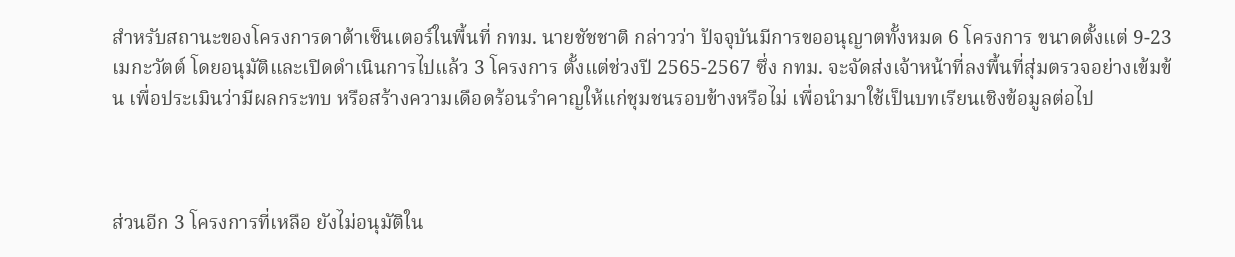สำหรับสถานะของโครงการดาต้าเซ็นเตอร์ในพื้นที่ กทม. นายชัชชาติ กล่าวว่า ปัจจุบันมีการขออนุญาตทั้งหมด 6 โครงการ ขนาดตั้งแต่ 9-23 เมกะวัตต์ โดยอนุมัติและเปิดดำเนินการไปแล้ว 3 โครงการ ตั้งแต่ช่วงปี 2565-2567 ซึ่ง กทม. จะจัดส่งเจ้าหน้าที่ลงพื้นที่สุ่มตรวจอย่างเข้มข้น เพื่อประเมินว่ามีผลกระทบ หรือสร้างความเดือดร้อนรำคาญให้แก่ชุมชนรอบข้างหรือไม่ เพื่อนำมาใช้เป็นบทเรียนเชิงข้อมูลต่อไป



ส่วนอีก 3 โครงการที่เหลือ ยังไม่อนุมัติใน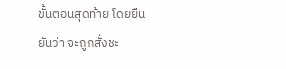ขั้นตอนสุดท้าย โดยยืนยันว่า จะถูกสั่งชะ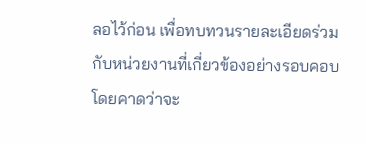ลอไว้ก่อน เพื่อทบทวนรายละเอียดร่วมกับหน่วยงานที่เกี่ยวข้องอย่างรอบคอบ โดยคาดว่าจะ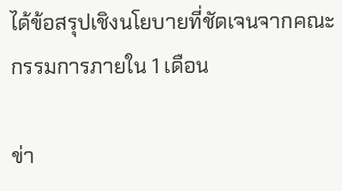ได้ข้อสรุปเชิงนโยบายที่ชัดเจนจากคณะกรรมการภายใน 1 เดือน

ข่า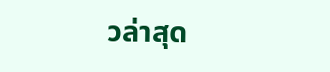วล่าสุด